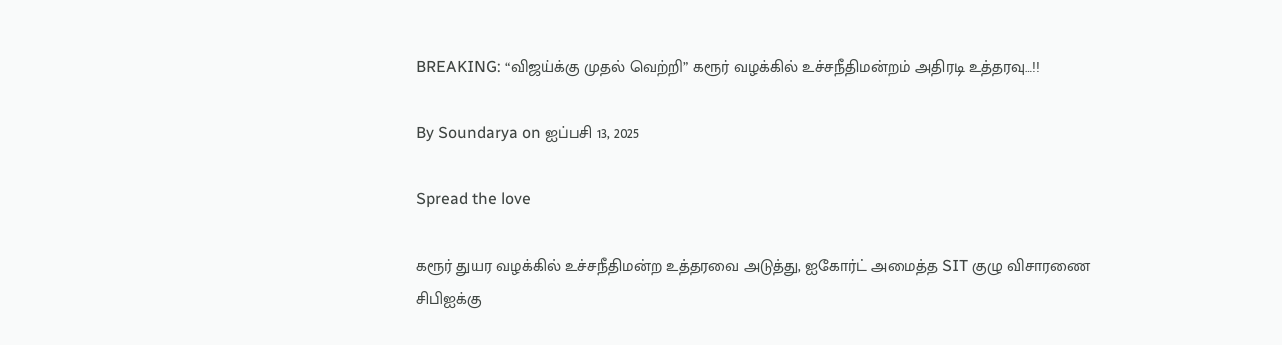BREAKING: “விஜய்க்கு முதல் வெற்றி” கரூர் வழக்கில் உச்சநீதிமன்றம் அதிரடி உத்தரவு…!!

By Soundarya on ஐப்பசி 13, 2025

Spread the love

கரூர் துயர வழக்கில் உச்சநீதிமன்ற உத்தரவை அடுத்து, ஐகோர்ட் அமைத்த SIT குழு விசாரணை சிபிஐக்கு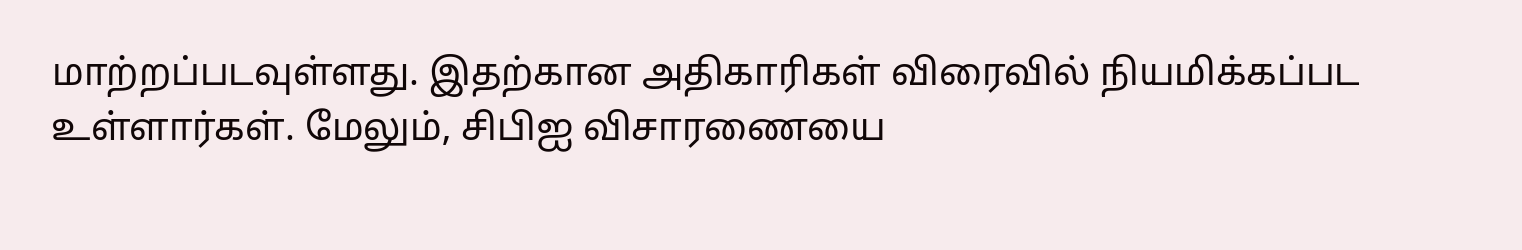மாற்றப்படவுள்ளது. இதற்கான அதிகாரிகள் விரைவில் நியமிக்கப்பட உள்ளார்கள். மேலும், சிபிஐ விசாரணையை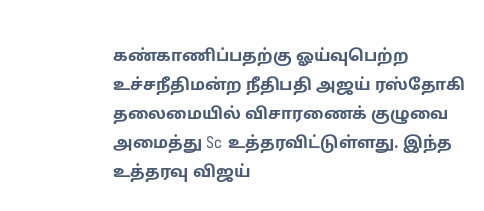கண்காணிப்பதற்கு ஓய்வுபெற்ற உச்சநீதிமன்ற நீதிபதி அஜய் ரஸ்தோகி தலைமையில் விசாரணைக் குழுவை அமைத்து Sc உத்தரவிட்டுள்ளது. இந்த உத்தரவு விஜய்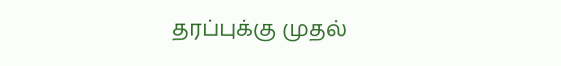தரப்புக்கு முதல்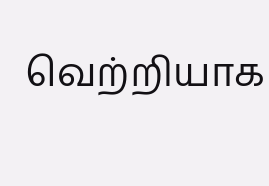வெற்றியாக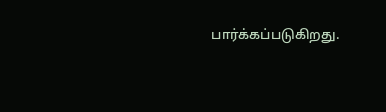பார்க்கப்படுகிறது.